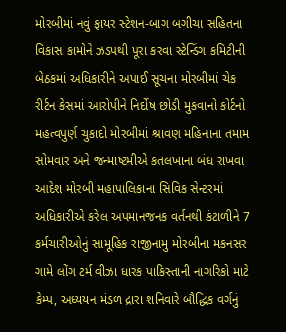મોરબીમાં નવું ફાયર સ્ટેશન-બાગ બગીચા સહિતના વિકાસ કામોને ઝડપથી પૂરા કરવા સ્ટેન્ડિંગ કમિટીની બેઠકમાં અધિકારીને અપાઈ સૂચના મોરબીમાં ચેક રીર્ટન કેસમાં આરોપીને નિર્દોષ છોડી મુકવાનો કોર્ટનો મહત્વપુર્ણ ચુકાદો મોરબીમાં શ્રાવણ મહિનાના તમામ સોમવાર અને જન્માષ્ટમીએ કતલખાના બંધ રાખવા આદેશ મોરબી મહાપાલિકાના સિવિક સેન્ટરમાં અધિકારીએ કરેલ અપમાનજનક વર્તનથી કંટાળીને 7 કર્મચારીઓનું સામૂહિક રાજીનામુ મોરબીના મકનસર ગામે લોંગ ટર્મ વીઝા ધારક પાકિસ્તાની નાગરિકો માટે કેમ્પ, અધ્યયન મંડળ દ્રારા શનિવારે બૌદ્ધિક વર્ગનું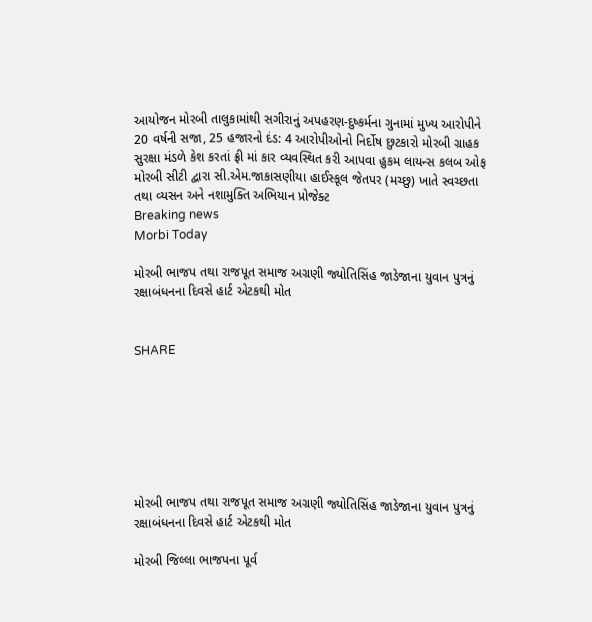આયોજન મોરબી તાલુકામાંથી સગીરાનું અપહરણ-દુષ્કર્મના ગુનામાં મુખ્ય આરોપીને 20 વર્ષની સજા, 25 હજારનો દંડ: 4 આરોપીઓનો નિર્દોષ છુટકારો મોરબી ગ્રાહક સુરક્ષા મંડળે કેશ કરતાં ફ્રી માં કાર વ્યવસ્થિત કરી આપવા હુકમ લાયન્સ કલબ ઓફ મોરબી સીટી દ્વારા સી.એમ.જાકાસણીયા હાઈસ્કૂલ જેતપર (મચ્છુ) ખાતે સ્વચ્છતા તથા વ્યસન અને નશામુક્તિ અભિયાન પ્રોજેક્ટ
Breaking news
Morbi Today

મોરબી ભાજપ તથા રાજપૂત સમાજ અગ્રણી જ્યોતિસિંહ જાડેજાના યુવાન પુત્રનું રક્ષાબંધનના દિવસે હાર્ટ એટકથી મોત


SHARE







મોરબી ભાજપ તથા રાજપૂત સમાજ અગ્રણી જ્યોતિસિંહ જાડેજાના યુવાન પુત્રનું રક્ષાબંધનના દિવસે હાર્ટ એટકથી મોત

મોરબી જિલ્લા ભાજપના પૂર્વ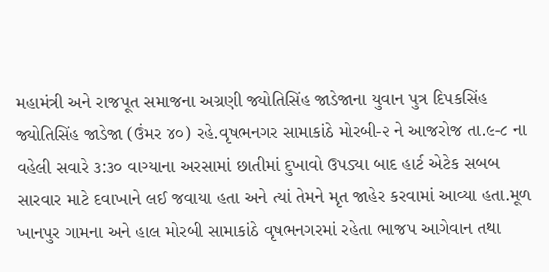મહામંત્રી અને રાજપૂત સમાજના અગ્રણી જ્યોતિસિંહ જાડેજાના યુવાન પુત્ર દિપકસિંહ જ્યોતિસિંહ જાડેજા (ઉંમર ૪૦) રહે.વૃષભનગર સામાકાંઠે મોરબી-૨ ને આજરોજ તા.૯-૮ ના વહેલી સવારે ૩:૩૦ વાગ્યાના અરસામાં છાતીમાં દુખાવો ઉપડ્યા બાદ હાર્ટ એટેક સબબ સારવાર માટે દવાખાને લઈ જવાયા હતા અને ત્યાં તેમને મૃત જાહેર કરવામાં આવ્યા હતા.મૂળ ખાનપુર ગામના અને હાલ મોરબી સામાકાંઠે વૃષભનગરમાં રહેતા ભાજપ આગેવાન તથા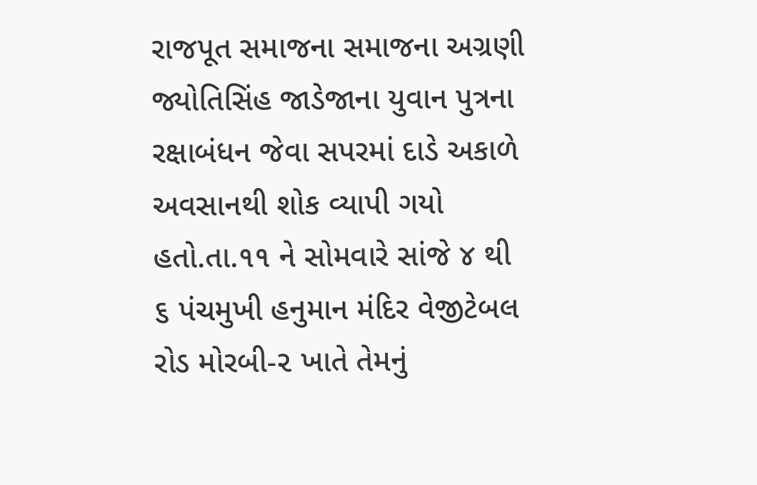રાજપૂત સમાજના સમાજના અગ્રણી જ્યોતિસિંહ જાડેજાના યુવાન પુત્રના રક્ષાબંધન જેવા સપરમાં દાડે અકાળે અવસાનથી શોક વ્યાપી ગયો હતો.તા.૧૧ ને સોમવારે સાંજે ૪ થી ૬ પંચમુખી હનુમાન મંદિર વેજીટેબલ રોડ મોરબી-૨ ખાતે તેમનું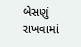બેસણું રાખવામાં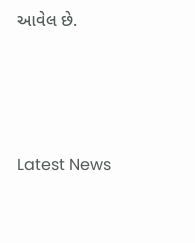આવેલ છે.






Latest News